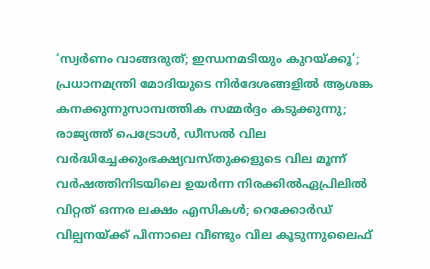‘സ്വർണം വാങ്ങരുത്; ഇന്ധനമടിയും കുറയ്ക്കൂ’; പ്രധാനമന്ത്രി മോദിയുടെ നിർദേശങ്ങളിൽ ആശങ്ക കനക്കുന്നുസാമ്പത്തിക സമ്മർദ്ദം കടുക്കുന്നു; രാജ്യത്ത് പെട്രോൾ, ഡീസൽ വില വർദ്ധിച്ചേക്കുംഭക്ഷ്യവസ്തുക്കളുടെ വില മൂന്ന് വ‍ർഷത്തിനിടയിലെ ഉയ‍ർന്ന നിരക്കിൽഏപ്രിലില്‍ വിറ്റത് ഒന്നര ലക്ഷം എസികള്‍; റെക്കോര്‍ഡ് വില്പനയ്ക്ക് പിന്നാലെ വീണ്ടും വില കൂടുന്നുലൈഫ്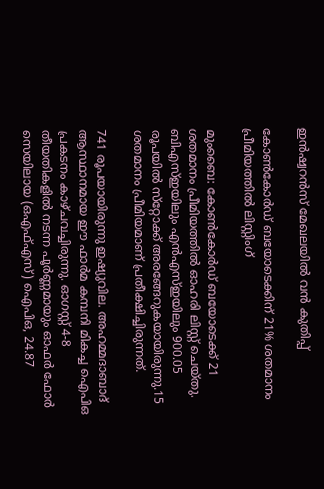ഇന്‍ഷ്വറന്‍സ് മേഖലയില്‍ വന്‍ കുതിപ്പ്

കോണ്‍കോര്‍ഡ് ബയോടെക്കിന് 21% ശതമാനം പ്രീമിയത്തില്‍ ലിസ്റ്റിംഗ്

മുംബൈ: കോണ്‍കോര്‍ഡ് ബയോടെക്ക് 21 ശതമാനം പ്രീമിയത്തില്‍ ഓഹരി ലിസ്റ്റ് ചെയ്തു. ബിഎസ്ഇയിലും എന്‍എസ്ഇയിലും 900.05 രൂപയില്‍ സ്‌റ്റോക്ക് അരങ്ങേറുകയായിരുന്നു.15 ശതമാനം പ്രീമിയമാണ് പ്രതീക്ഷിച്ചിരുന്നത്.

741 രൂപയായിരുന്നു ഇഷ്യുവില. അഹമ്മദാബാദ് ആസ്ഥാനമായ ഈ ഫാര്‍മ കമ്പനി മികച്ച ഐപിഒ പ്രകടനം കാഴ്ചവച്ചിരുന്നു. ഓഗസ്റ്റ് 4-8 തീയതികളില്‍ നടന്ന പൂര്‍ണ്ണമായും ഓഫര്‍ ഫോര്‍ സെയിലായ (ഒഎഫ്എസ്) ഐപിഒ, 24.87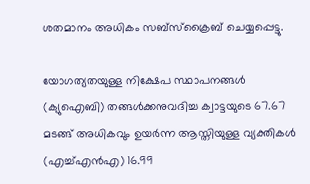ശതമാനം അധികം സബ്‌സ്‌ക്രൈബ് ചെയ്യപ്പെട്ടു.

യോഗത്യതയുള്ള നിക്ഷേപ സ്ഥാപനങ്ങള്‍ (ക്യുഐബി) തങ്ങള്‍ക്കനുവദിച്ച ക്വാട്ടയുടെ 67.67 മടങ്ങ് അധികവും ഉയര്‍ന്ന ആസ്തിയുള്ള വ്യക്തികള്‍ (എച്ച്എന്‍എ) 16.99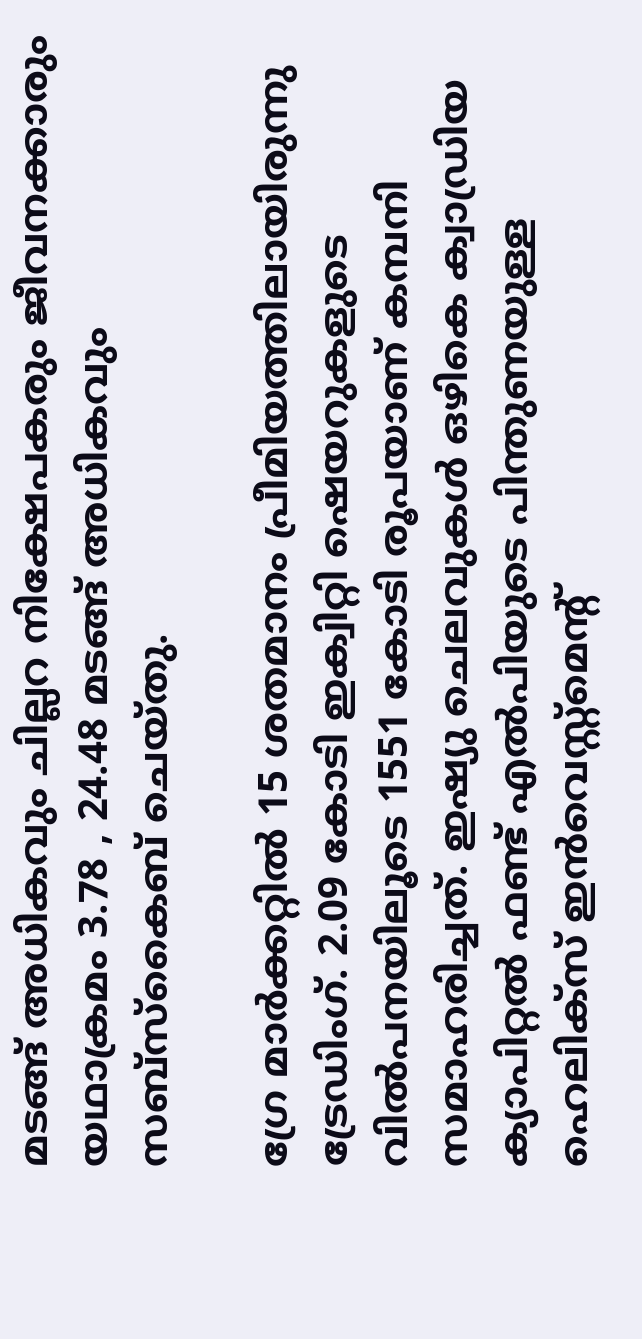മടങ്ങ് അധികവും ചില്ലറ നിക്ഷേപകരും ജീവനക്കാരും യഥാക്രമം 3.78 , 24.48 മടങ്ങ് അധികവും സബ്‌സ്‌കൈബ് ചെയ്തു.

ഗ്രേ മാര്‍ക്കറ്റില്‍ 15 ശതമാനം പ്രീമിയത്തിലായിരുന്നു ട്രേഡിംഗ്. 2.09 കോടി ഇക്വിറ്റി ഷെയറുകളുടെ വില്‍പനയിലൂടെ 1551 കോടി രൂപയാണ് കമ്പനി സമാഹരിച്ചത്. ഇഷ്യു ചെലവുകള്‍ ഒഴികെ ക്വാഡ്രിയ ക്യാപിറ്റല്‍ ഫണ്ട് എല്‍പിയുടെ പിന്തുണയുള്ള ഹെലിക്‌സ് ഇന്‍വെസ്റ്റ്‌മെന്റ്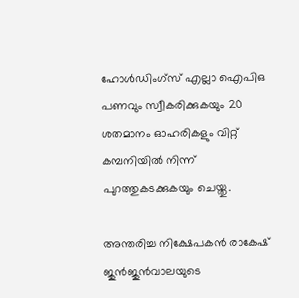ഹോള്‍ഡിംഗ്‌സ് എല്ലാ ഐപിഒ പണവും സ്വീകരിക്കുകയും 20 ശതമാനം ഓഹരികളും വിറ്റ് കമ്പനിയില്‍ നിന്ന് പുറത്തുകടക്കുകയും ചെയ്തു.

അന്തരിച്ച നിക്ഷേപകന്‍ രാകേഷ് ജുന്‍ജുന്‍വാലയുടെ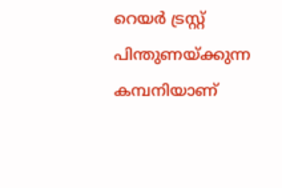റെയര്‍ ട്രസ്റ്റ് പിന്തുണയ്ക്കുന്ന കമ്പനിയാണ്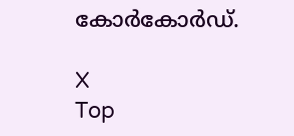കോര്‍കോര്‍ഡ്.

X
Top